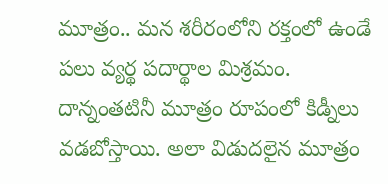మూత్రం.. మన శరీరంలోని రక్తంలో ఉండే పలు వ్యర్థ పదార్థాల మిశ్రమం. దాన్నంతటినీ మూత్రం రూపంలో కిడ్నీలు వడబోస్తాయి. అలా విడుదలైన మూత్రం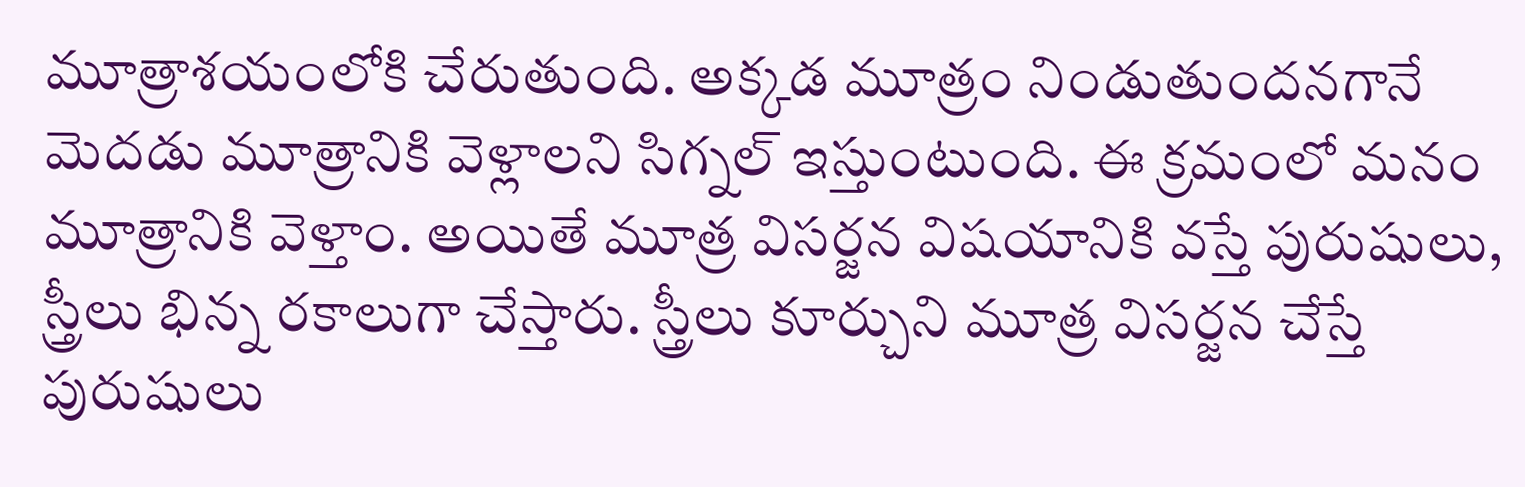మూత్రాశయంలోకి చేరుతుంది. అక్కడ మూత్రం నిండుతుందనగానే మెదడు మూత్రానికి వెళ్లాలని సిగ్నల్ ఇస్తుంటుంది. ఈ క్రమంలో మనం మూత్రానికి వెళ్తాం. అయితే మూత్ర విసర్జన విషయానికి వస్తే పురుషులు, స్త్రీలు భిన్న రకాలుగా చేస్తారు. స్త్రీలు కూర్చుని మూత్ర విసర్జన చేస్తే పురుషులు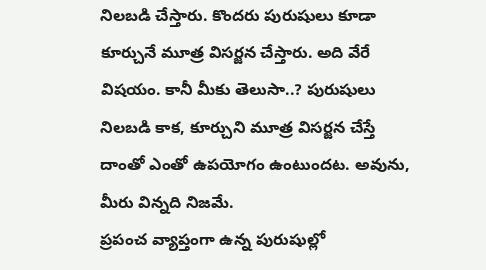నిలబడి చేస్తారు. కొందరు పురుషులు కూడా కూర్చునే మూత్ర విసర్జన చేస్తారు. అది వేరే విషయం. కానీ మీకు తెలుసా..? పురుషులు నిలబడి కాక, కూర్చుని మూత్ర విసర్జన చేస్తే దాంతో ఎంతో ఉపయోగం ఉంటుందట. అవును, మీరు విన్నది నిజమే.
ప్రపంచ వ్యాప్తంగా ఉన్న పురుషుల్లో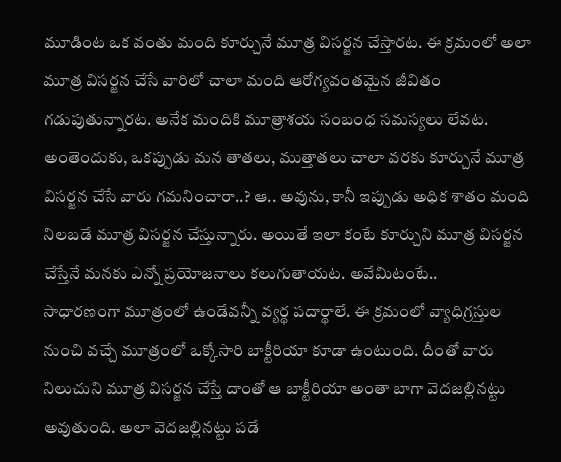మూడింట ఒక వంతు మంది కూర్చునే మూత్ర విసర్జన చేస్తారట. ఈ క్రమంలో అలా మూత్ర విసర్జన చేసే వారిలో చాలా మంది ఆరోగ్యవంతమైన జీవితం గడుపుతున్నారట. అనేక మందికి మూత్రాశయ సంబంధ సమస్యలు లేవట. అంతెందుకు, ఒకప్పుడు మన తాతలు, ముత్తాతలు చాలా వరకు కూర్చునే మూత్ర విసర్జన చేసే వారు గమనించారా..? ఆ.. అవును, కానీ ఇప్పుడు అధిక శాతం మంది నిలబడే మూత్ర విసర్జన చేస్తున్నారు. అయితే ఇలా కంటే కూర్చుని మూత్ర విసర్జన చేస్తేనే మనకు ఎన్నో ప్రయోజనాలు కలుగుతాయట. అవేమిటంటే..
సాధారణంగా మూత్రంలో ఉండేవన్నీ వ్యర్థ పదార్థాలే. ఈ క్రమంలో వ్యాధిగ్రస్తుల నుంచి వచ్చే మూత్రంలో ఒక్కోసారి బాక్టీరియా కూడా ఉంటుంది. దీంతో వారు నిలుచుని మూత్ర విసర్జన చేస్తే దాంతో ఆ బాక్టీరియా అంతా బాగా వెదజల్లినట్టు అవుతుంది. అలా వెదజల్లినట్టు పడే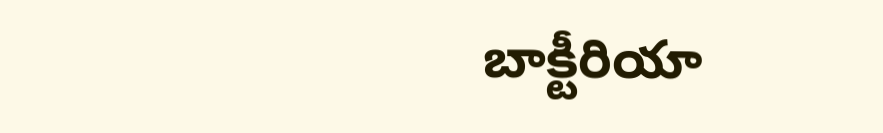బాక్టీరియా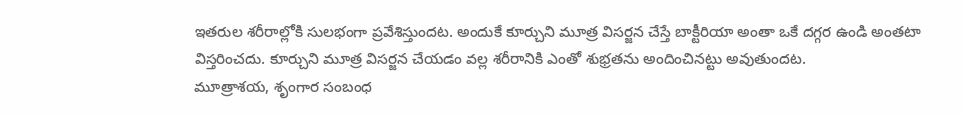ఇతరుల శరీరాల్లోకి సులభంగా ప్రవేశిస్తుందట. అందుకే కూర్చుని మూత్ర విసర్జన చేస్తే బాక్టీరియా అంతా ఒకే దగ్గర ఉండి అంతటా విస్తరించదు. కూర్చుని మూత్ర విసర్జన చేయడం వల్ల శరీరానికి ఎంతో శుభ్రతను అందించినట్టు అవుతుందట.
మూత్రాశయ, శృంగార సంబంధ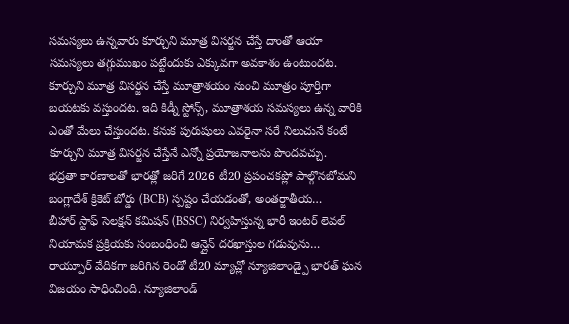సమస్యలు ఉన్నవారు కూర్చుని మూత్ర విసర్జన చేస్తే దాంతో ఆయా సమస్యలు తగ్గుముఖం పట్టేందుకు ఎక్కువగా అవకాశం ఉంటుందట. కూర్చుని మూత్ర విసర్జన చేస్తే మూత్రాశయం నుంచి మూత్రం పూర్తిగా బయటకు వస్తుందట. ఇది కిడ్నీ స్టోన్స్, మూత్రాశయ సమస్యలు ఉన్న వారికి ఎంతో మేలు చేస్తుందట. కనుక పురుషులు ఎవరైనా సరే నిలుచునే కంటే కూర్చుని మూత్ర విసర్జన చేస్తేనే ఎన్నో ప్రయోజనాలను పొందవచ్చు.
భద్రతా కారణాలతో భారత్లో జరిగే 2026 టీ20 ప్రపంచకప్లో పాల్గొనబోమని బంగ్లాదేశ్ క్రికెట్ బోర్డు (BCB) స్పష్టం చేయడంతో, అంతర్జాతీయ…
బీహార్ స్టాఫ్ సెలక్షన్ కమిషన్ (BSSC) నిర్వహిస్తున్న భారీ ఇంటర్ లెవల్ నియామక ప్రక్రియకు సంబంధించి ఆన్లైన్ దరఖాస్తుల గడువును…
రాయ్పూర్ వేదికగా జరిగిన రెండో టీ20 మ్యాచ్లో న్యూజిలాండ్పై భారత్ ఘన విజయం సాధించింది. న్యూజిలాండ్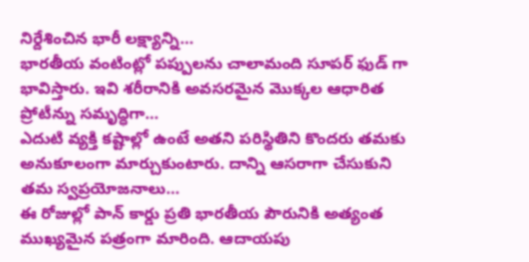నిర్దేశించిన భారీ లక్ష్యాన్ని…
భారతీయ వంటింట్లో పప్పులను చాలామంది సూపర్ ఫుడ్ గా భావిస్తారు. ఇవి శరీరానికి అవసరమైన మొక్కల ఆధారిత ప్రోటీన్ను సమృద్ధిగా…
ఎదుటి వ్యక్తి కష్టాల్లో ఉంటే అతని పరిస్థితిని కొందరు తమకు అనుకూలంగా మార్చుకుంటారు. దాన్ని ఆసరాగా చేసుకుని తమ స్వప్రయోజనాలు…
ఈ రోజుల్లో పాన్ కార్డు ప్రతి భారతీయ పౌరునికి అత్యంత ముఖ్యమైన పత్రంగా మారింది. ఆదాయపు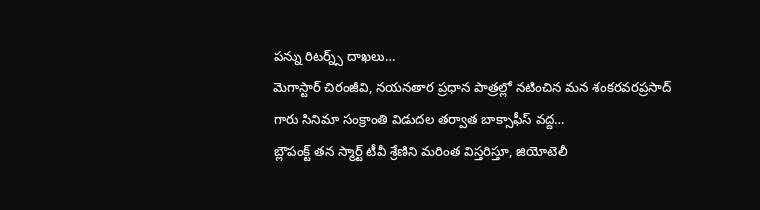పన్ను రిటర్న్స్ దాఖలు…
మెగాస్టార్ చిరంజీవి, నయనతార ప్రధాన పాత్రల్లో నటించిన మన శంకరవరప్రసాద్ గారు సినిమా సంక్రాంతి విడుదల తర్వాత బాక్సాఫీస్ వద్ద…
బ్లౌపంక్ట్ తన స్మార్ట్ టీవీ శ్రేణిని మరింత విస్తరిస్తూ, జియోటెలీ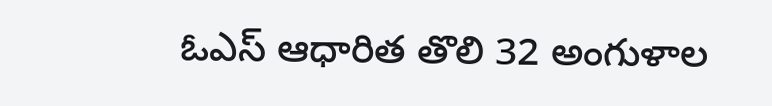ఓఎస్ ఆధారిత తొలి 32 అంగుళాల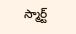స్మార్ట్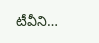టీవీని…